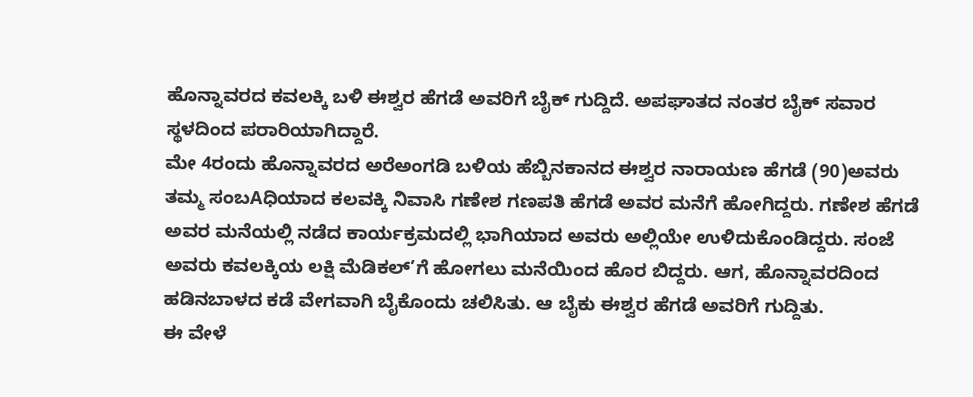ಹೊನ್ನಾವರದ ಕವಲಕ್ಕಿ ಬಳಿ ಈಶ್ವರ ಹೆಗಡೆ ಅವರಿಗೆ ಬೈಕ್ ಗುದ್ದಿದೆ. ಅಪಘಾತದ ನಂತರ ಬೈಕ್ ಸವಾರ ಸ್ಥಳದಿಂದ ಪರಾರಿಯಾಗಿದ್ದಾರೆ.
ಮೇ 4ರಂದು ಹೊನ್ನಾವರದ ಅರೆಅಂಗಡಿ ಬಳಿಯ ಹೆಬ್ಬಿನಕಾನದ ಈಶ್ವರ ನಾರಾಯಣ ಹೆಗಡೆ (90)ಅವರು ತಮ್ಮ ಸಂಬAಧಿಯಾದ ಕಲವಕ್ಕಿ ನಿವಾಸಿ ಗಣೇಶ ಗಣಪತಿ ಹೆಗಡೆ ಅವರ ಮನೆಗೆ ಹೋಗಿದ್ದರು. ಗಣೇಶ ಹೆಗಡೆ ಅವರ ಮನೆಯಲ್ಲಿ ನಡೆದ ಕಾರ್ಯಕ್ರಮದಲ್ಲಿ ಭಾಗಿಯಾದ ಅವರು ಅಲ್ಲಿಯೇ ಉಳಿದುಕೊಂಡಿದ್ದರು. ಸಂಜೆ ಅವರು ಕವಲಕ್ಕಿಯ ಲಕ್ಷಿ ಮೆಡಿಕಲ್’ಗೆ ಹೋಗಲು ಮನೆಯಿಂದ ಹೊರ ಬಿದ್ದರು. ಆಗ, ಹೊನ್ನಾವರದಿಂದ ಹಡಿನಬಾಳದ ಕಡೆ ವೇಗವಾಗಿ ಬೈಕೊಂದು ಚಲಿಸಿತು. ಆ ಬೈಕು ಈಶ್ವರ ಹೆಗಡೆ ಅವರಿಗೆ ಗುದ್ದಿತು.
ಈ ವೇಳೆ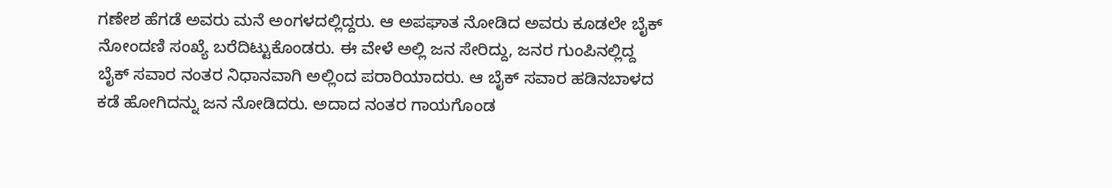ಗಣೇಶ ಹೆಗಡೆ ಅವರು ಮನೆ ಅಂಗಳದಲ್ಲಿದ್ದರು. ಆ ಅಪಘಾತ ನೋಡಿದ ಅವರು ಕೂಡಲೇ ಬೈಕ್ ನೋಂದಣಿ ಸಂಖ್ಯೆ ಬರೆದಿಟ್ಟುಕೊಂಡರು. ಈ ವೇಳೆ ಅಲ್ಲಿ ಜನ ಸೇರಿದ್ದು, ಜನರ ಗುಂಪಿನಲ್ಲಿದ್ದ ಬೈಕ್ ಸವಾರ ನಂತರ ನಿಧಾನವಾಗಿ ಅಲ್ಲಿಂದ ಪರಾರಿಯಾದರು. ಆ ಬೈಕ್ ಸವಾರ ಹಡಿನಬಾಳದ ಕಡೆ ಹೋಗಿದನ್ನು ಜನ ನೋಡಿದರು. ಅದಾದ ನಂತರ ಗಾಯಗೊಂಡ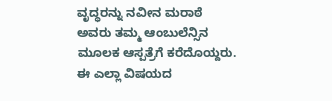ವೃದ್ಧರನ್ನು ನವೀನ ಮರಾಠೆ ಅವರು ತಮ್ಮ ಆಂಬುಲೆನ್ಸಿನ ಮೂಲಕ ಆಸ್ಪತ್ರೆಗೆ ಕರೆದೊಯ್ದರು. ಈ ಎಲ್ಲಾ ವಿಷಯದ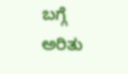ಬಗ್ಗೆ ಅರಿತು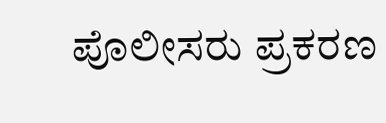ಪೊಲೀಸರು ಪ್ರಕರಣ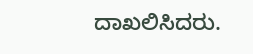ದಾಖಲಿಸಿದರು.